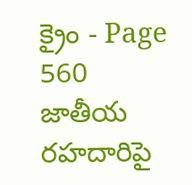క్రైం - Page 560
జాతీయ రహదారిపై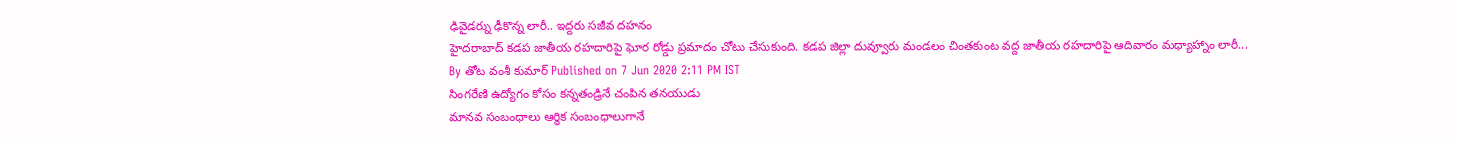ఢివైడర్ను ఢీకొన్న లారీ.. ఇద్దరు సజీవ దహనం
హైదరాబాద్ కడప జాతీయ రహదారిపై ఘోర రోడ్డు ప్రమాదం చోటు చేసుకుంది. కడప జిల్లా దువ్వూరు మండలం చింతకుంట వద్ద జాతీయ రహదారిపై ఆదివారం మధ్యాహ్నాం లారీ...
By తోట వంశీ కుమార్ Published on 7 Jun 2020 2:11 PM IST
సింగరేణి ఉద్యోగం కోసం కన్నతండ్రినే చంపిన తనయుడు
మానవ సంబంధాలు ఆర్థిక సంబంధాలుగానే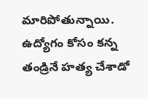మారిపోతున్నాయి. ఉద్యోగం కోసం కన్న తండ్రినే హత్య చేశాడో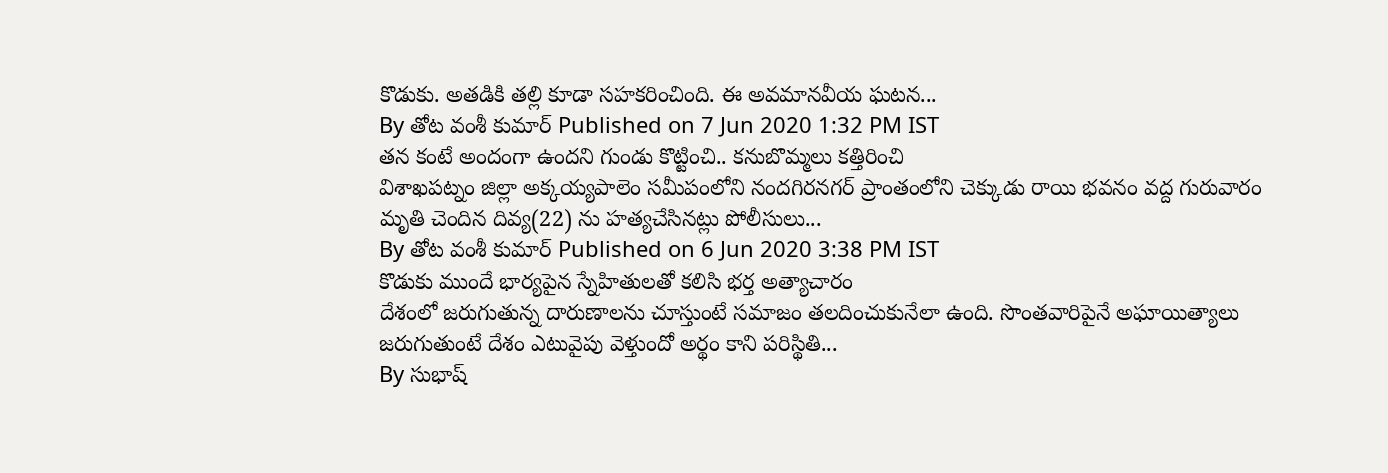కొడుకు. అతడికి తల్లి కూడా సహకరించింది. ఈ అవమానవీయ ఘటన...
By తోట వంశీ కుమార్ Published on 7 Jun 2020 1:32 PM IST
తన కంటే అందంగా ఉందని గుండు కొట్టించి.. కనుబొమ్మలు కత్తిరించి
విశాఖపట్నం జిల్లా అక్కయ్యపాలెం సమీపంలోని నందగిరనగర్ ప్రాంతంలోని చెక్కుడు రాయి భవనం వద్ద గురువారం మృతి చెందిన దివ్య(22) ను హత్యచేసినట్లు పోలీసులు...
By తోట వంశీ కుమార్ Published on 6 Jun 2020 3:38 PM IST
కొడుకు ముందే భార్యపైన స్నేహితులతో కలిసి భర్త అత్యాచారం
దేశంలో జరుగుతున్న దారుణాలను చూస్తుంటే సమాజం తలదించుకునేలా ఉంది. సొంతవారిపైనే అఘాయిత్యాలు జరుగుతుంటే దేశం ఎటువైపు వెళ్తుందో అర్థం కాని పరిస్థితి...
By సుభాష్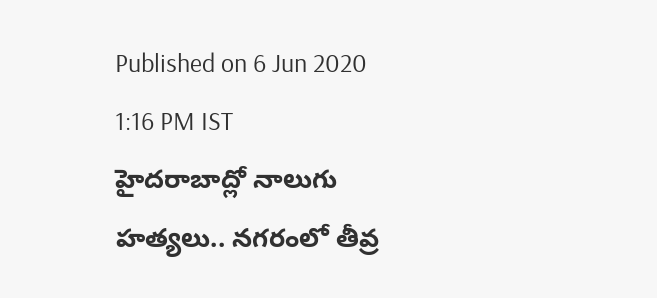Published on 6 Jun 2020 1:16 PM IST
హైదరాబాద్లో నాలుగు హత్యలు.. నగరంలో తీవ్ర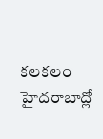కలకలం
హైదరాబాద్లో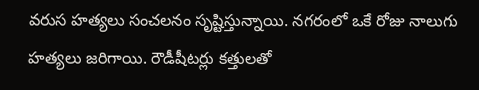వరుస హత్యలు సంచలనం సృష్టిస్తున్నాయి. నగరంలో ఒకే రోజు నాలుగు హత్యలు జరిగాయి. రౌడీషీటర్లు కత్తులతో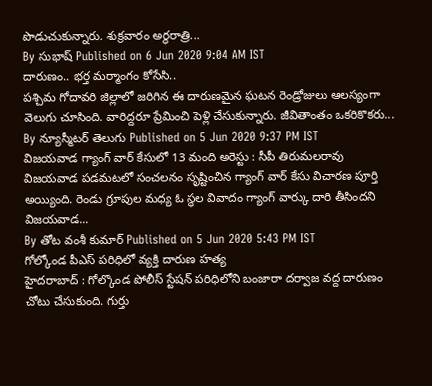పొడుచుకున్నారు. శుక్రవారం అర్థరాత్రి...
By సుభాష్ Published on 6 Jun 2020 9:04 AM IST
దారుణం.. భర్త మర్మాంగం కోసేసి..
పశ్చిమ గోదావరి జిల్లాలో జరిగిన ఈ దారుణమైన ఘటన రెండ్రోజులు ఆలస్యంగా వెలుగు చూసింది. వారిద్దరూ ప్రేమించి పెళ్లి చేసుకున్నారు. జీవితాంతం ఒకరికొకరు...
By న్యూస్మీటర్ తెలుగు Published on 5 Jun 2020 9:37 PM IST
విజయవాడ గ్యాంగ్ వార్ కేసులో 13 మంది అరెస్టు : సీపీ తిరుమలరావు
విజయవాడ పడమటలో సంచలనం సృష్టించిన గ్యాంగ్ వార్ కేసు విచారణ పూర్తి అయ్యింది. రెండు గ్రూపుల మధ్య ఓ స్థల వివాదం గ్యాంగ్ వార్కు దారి తీసిందని విజయవాడ...
By తోట వంశీ కుమార్ Published on 5 Jun 2020 5:43 PM IST
గోల్కోండ పీఎస్ పరిధిలో వ్యక్తి దారుణ హత్య
హైదరాబాద్ : గోల్కొండ పోలీస్ స్టేషన్ పరిధిలోని బంజారా దర్వాజ వద్ద దారుణం చోటు చేసుకుంది. గుర్తు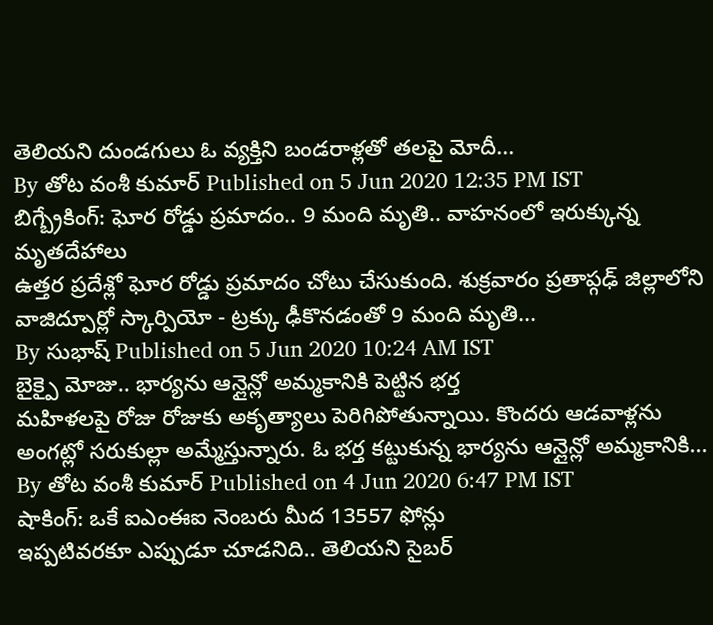తెలియని దుండగులు ఓ వ్యక్తిని బండరాళ్లతో తలపై మోదీ...
By తోట వంశీ కుమార్ Published on 5 Jun 2020 12:35 PM IST
బిగ్బ్రేకింగ్: ఘోర రోడ్డు ప్రమాదం.. 9 మంది మృతి.. వాహనంలో ఇరుక్కున్న మృతదేహాలు
ఉత్తర ప్రదేశ్లో ఘోర రోడ్డు ప్రమాదం చోటు చేసుకుంది. శుక్రవారం ప్రతాప్గఢ్ జిల్లాలోని వాజిద్పూర్లో స్కార్పియో - ట్రక్కు ఢీకొనడంతో 9 మంది మృతి...
By సుభాష్ Published on 5 Jun 2020 10:24 AM IST
బైక్పై మోజు.. భార్యను ఆన్లైన్లో అమ్మకానికి పెట్టిన భర్త
మహిళలపై రోజు రోజుకు అకృత్యాలు పెరిగిపోతున్నాయి. కొందరు ఆడవాళ్లను అంగట్లో సరుకుల్లా అమ్మేస్తున్నారు. ఓ భర్త కట్టుకున్న భార్యను ఆన్లైన్లో అమ్మకానికి...
By తోట వంశీ కుమార్ Published on 4 Jun 2020 6:47 PM IST
షాకింగ్: ఒకే ఐఎంఈఐ నెంబరు మీద 13557 ఫోన్లు
ఇప్పటివరకూ ఎప్పుడూ చూడనిది.. తెలియని సైబర్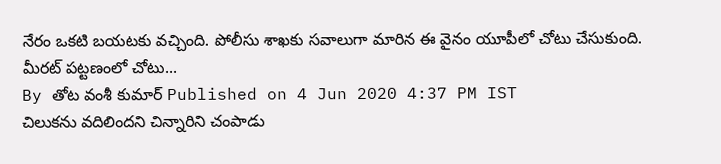నేరం ఒకటి బయటకు వచ్చింది. పోలీసు శాఖకు సవాలుగా మారిన ఈ వైనం యూపీలో చోటు చేసుకుంది. మీరట్ పట్టణంలో చోటు...
By తోట వంశీ కుమార్ Published on 4 Jun 2020 4:37 PM IST
చిలుకను వదిలిందని చిన్నారిని చంపాడు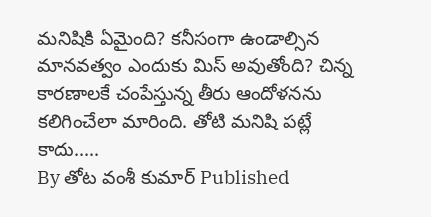మనిషికి ఏమైంది? కనీసంగా ఉండాల్సిన మానవత్వం ఎందుకు మిస్ అవుతోంది? చిన్న కారణాలకే చంపేస్తున్న తీరు ఆందోళనను కలిగించేలా మారింది. తోటి మనిషి పట్లే కాదు.....
By తోట వంశీ కుమార్ Published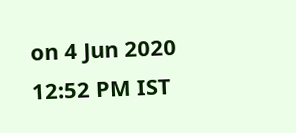on 4 Jun 2020 12:52 PM IST